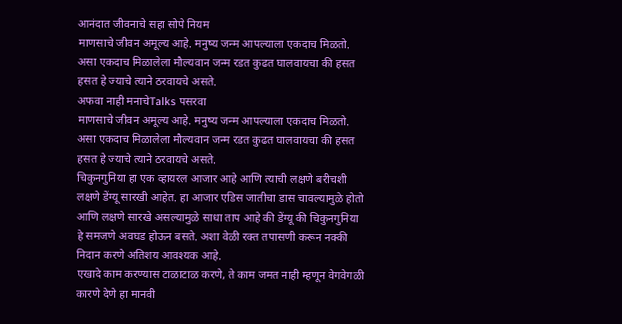आनंदात जीवनाचे सहा सोपे नियम
माणसाचे जीवन अमूल्य आहे. मनुष्य जन्म आपल्याला एकदाच मिळतो. असा एकदाच मिळालेला मौल्यवान जन्म रडत कुढत घालवायचा की हसत हसत हे ज्याचे त्याने ठरवायचे असते.
अफवा नाही मनाचेTalks पसरवा
माणसाचे जीवन अमूल्य आहे. मनुष्य जन्म आपल्याला एकदाच मिळतो. असा एकदाच मिळालेला मौल्यवान जन्म रडत कुढत घालवायचा की हसत हसत हे ज्याचे त्याने ठरवायचे असते.
चिकुनगुनिया हा एक व्हायरल आजार आहे आणि त्याची लक्षणे बरीचशी लक्षणे डेंग्यू सारखी आहेत. हा आजार एडिस जातीचा डास चावल्यामुळे होतो आणि लक्षणे सारखे असल्यामुळे साधा ताप आहे की डेंग्यू की चिकुनगुनिया हे समजणे अवघड होऊन बसते. अशा वेळी रक्त तपासणी करून नक्की निदान करणे अतिशय आवश्यक आहे.
एखादे काम करण्यास टाळाटाळ करणे, ते काम जमत नाही म्हणून वेगवेगळी कारणे देणे हा मानवी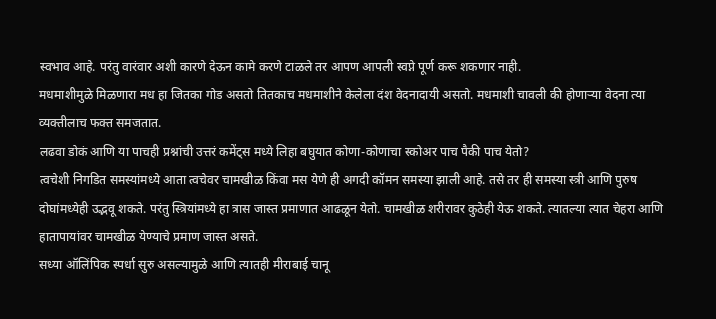स्वभाव आहे. परंतु वारंवार अशी कारणे देऊन कामे करणे टाळले तर आपण आपली स्वप्ने पूर्ण करू शकणार नाही.
मधमाशीमुळे मिळणारा मध हा जितका गोड असतो तितकाच मधमाशीने केलेला दंश वेदनादायी असतो. मधमाशी चावली की होणाऱ्या वेदना त्या व्यक्तीलाच फक्त समजतात.
लढवा डोकं आणि या पाचही प्रश्नांची उत्तरं कमेंट्स मध्ये लिहा बघुयात कोणा-कोणाचा स्कोअर पाच पैकी पाच येतो?
त्वचेशी निगडित समस्यांमध्ये आता त्वचेवर चामखीळ किंवा मस येणे ही अगदी कॉमन समस्या झाली आहे. तसे तर ही समस्या स्त्री आणि पुरुष दोघांमध्येही उद्भवू शकते. परंतु स्त्रियांमध्ये हा त्रास जास्त प्रमाणात आढळून येतो. चामखीळ शरीरावर कुठेही येऊ शकते. त्यातल्या त्यात चेहरा आणि हातापायांवर चामखीळ येण्याचे प्रमाण जास्त असते.
सध्या ऑलिंपिक स्पर्धा सुरु असल्यामुळे आणि त्यातही मीराबाई चानू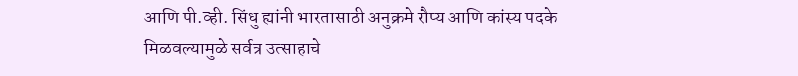आणि पी.व्ही. सिंधु ह्यांनी भारतासाठी अनुक्रमे रौप्य आणि कांस्य पदके मिळवल्यामुळे सर्वत्र उत्साहाचे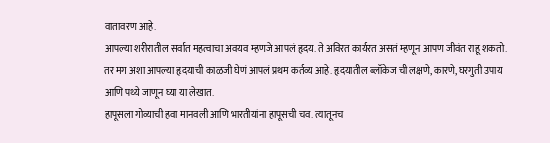वातावरण आहे.
आपल्या शरीरातील सर्वात महत्वाचा अवयव म्हणजे आपलं हृदय. ते अविरत कार्यरत असतं म्हणून आपण जीवंत राहू शकतो. तर मग अशा आपल्या हृदयाची काळजी घेणं आपलं प्रथम कर्तव्य आहे. हृदयातील ब्लॉकेज ची लक्षणे, कारणे, घरगुती उपाय आणि पथ्ये जाणून घ्या या लेखात.
हापूसला गोव्याची हवा मानवली आणि भारतीयांना हापूसची चव. त्यातूनच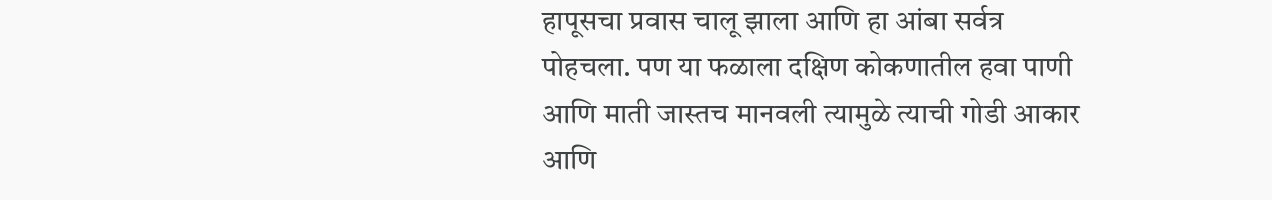हापूसचा प्रवास चालू झाला आणि हा आंबा सर्वत्र पोहचला. पण या फळाला दक्षिण कोकणातील हवा पाणी आणि माती जास्तच मानवली त्यामुळे त्याची गोडी आकार आणि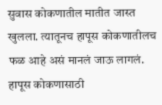सुवास कोकणातील मातीत जास्त खुलला. त्यातूनच हापूस कोकणातीलच फळ आहे असं मानलं जाऊ लागलं. हापूस कोकणासाठी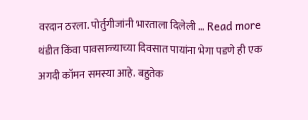वरदान ठरला. पोर्तुगीजांनी भारताला दिलेली … Read more
थंडीत किंवा पावसाळ्याच्या दिवसात पायांना भेगा पडणे ही एक अगदी कॉमन समस्या आहे. बहुतेक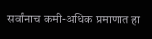सर्वांनाच कमी-अधिक प्रमाणात हा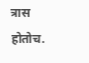त्रास होतोच.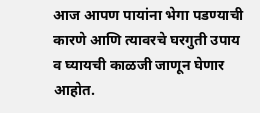आज आपण पायांना भेगा पडण्याची कारणे आणि त्यावरचे घरगुती उपाय व घ्यायची काळजी जाणून घेणार आहोत.